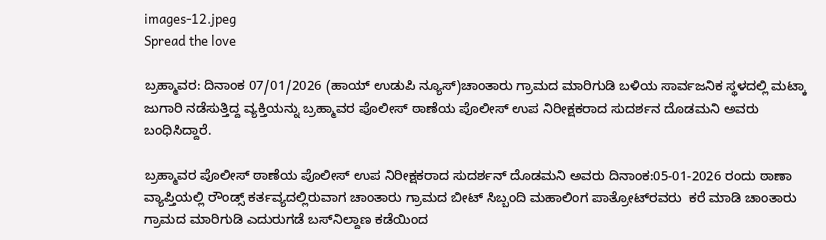images-12.jpeg
Spread the love

ಬ್ರಹ್ಮಾವರ: ದಿನಾಂಕ 07/01/2026 (ಹಾಯ್ ಉಡುಪಿ ನ್ಯೂಸ್)ಚಾಂತಾರು ಗ್ರಾಮದ ಮಾರಿಗುಡಿ ಬಳಿಯ ಸಾರ್ವಜನಿಕ ಸ್ಥಳದಲ್ಲಿ ಮಟ್ಕಾ ಜುಗಾರಿ ನಡೆಸುತ್ತಿದ್ದ ವ್ಯಕ್ತಿಯನ್ನು ಬ್ರಹ್ಮಾವರ ಪೊಲೀಸ್ ಠಾಣೆಯ ಪೊಲೀಸ್ ಉಪ ನಿರೀಕ್ಷಕರಾದ ಸುದರ್ಶನ ದೊಡಮನಿ ಅವರು ಬಂಧಿಸಿದ್ದಾರೆ.

ಬ್ರಹ್ಮಾವರ ಪೊಲೀಸ್ ಠಾಣೆಯ ಪೊಲೀಸ್ ಉಪ ನಿರೀಕ್ಷಕರಾದ ಸುದರ್ಶನ್‌ ದೊಡಮನಿ ಅವರು ದಿನಾಂಕ:05-01-2026 ರಂದು ಠಾಣಾ ವ್ಯಾಪ್ತಿಯಲ್ಲಿ ರೌಂಡ್ಸ್ ಕರ್ತವ್ಯದಲ್ಲಿರುವಾಗ ಚಾಂತಾರು ಗ್ರಾಮದ ಬೀಟ್‌ ಸಿಬ್ಬಂದಿ ಮಹಾಲಿಂಗ ಪಾತ್ರೋಟ್‌ರವರು  ಕರೆ ಮಾಡಿ ಚಾಂತಾರು ಗ್ರಾಮದ ಮಾರಿಗುಡಿ ಎದುರುಗಡೆ ಬಸ್‌ನಿಲ್ದಾಣ ಕಡೆಯಿಂದ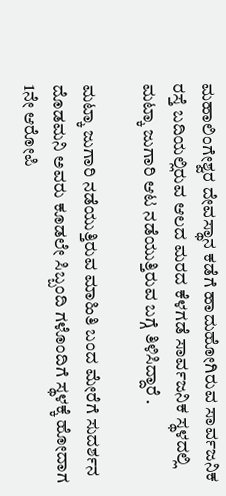ಮಹಾಲಿಂಗೇಶ್ವರ ದೇವಸ್ಥಾನ ಕಡೆಗೆ ಹಾದುಹೋಗಿರುವ ಸಾರ್ವಜನಿಕ ರಸ್ತೆ ಬದಿಯಲ್ಲಿರುವ ಆಲದ ಮರದ ಕೆಳಗಡೆ ಸಾರ್ವಜನಿಕ ಸ್ಥಳದಲ್ಲಿ ಮಟ್ಕಾ ಜುಗಾರಿ ಆಟ ನಡೆಯುತ್ತಿರುವ ಬಗ್ಗೆ ತಿಳಿಸಿದ್ದಾರೆ .

ಮಟ್ಕಾ ಜುಗಾರಿ ನಡೆಯುತ್ತಿರುವ ಮಾಹಿತಿ ಬಂದ ಮೇರೆಗೆ ಸುದರ್ಶನ ದೊಡಮನಿ ಅವರು ಕೂಡಲೇ ಸಿಬ್ಬಂದಿ ಗಳೊಂದಿಗೆ ಸ್ಥಳಕ್ಕೆ ಹೋದಾಗ 1ನೇ ಆರೋಪಿ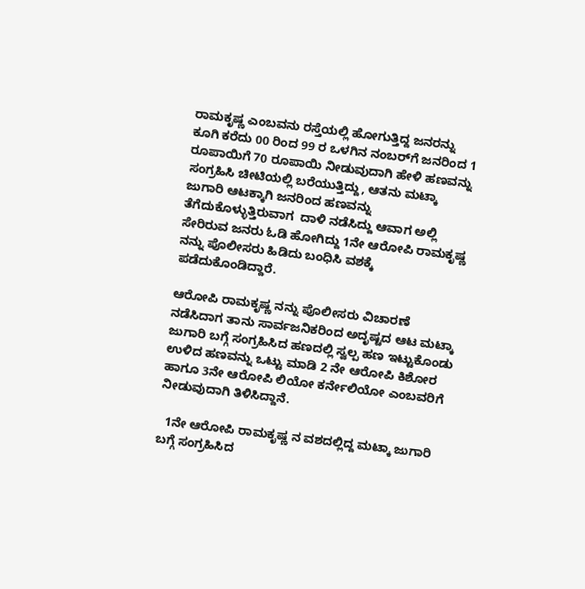ರಾಮಕೃಷ್ಣ ಎಂಬವನು ರಸ್ತೆಯಲ್ಲಿ ಹೋಗುತ್ತಿದ್ದ ಜನರನ್ನು ಕೂಗಿ ಕರೆದು 00 ರಿಂದ 99 ರ ಒಳಗಿನ ನಂಬರ್‌ಗೆ ಜನರಿಂದ 1 ರೂಪಾಯಿಗೆ 70 ರೂಪಾಯಿ ನೀಡುವುದಾಗಿ ಹೇಳಿ ಹಣವನ್ನು ಸಂಗ್ರಹಿಸಿ ಚೀಟಿಯಲ್ಲಿ ಬರೆಯುತ್ತಿದ್ದು, ಆತನು ಮಟ್ಕಾ ಜುಗಾರಿ ಆಟಕ್ಕಾಗಿ ಜನರಿಂದ ಹಣವನ್ನು ತೆಗೆದುಕೊಳ್ಳುತ್ತಿರುವಾಗ  ದಾಳಿ ನಡೆಸಿದ್ದು ಆವಾಗ ಅಲ್ಲಿ ಸೇರಿರುವ ಜನರು ಓಡಿ ಹೋಗಿದ್ದು 1ನೇ ಆರೋಪಿ ರಾಮಕೃಷ್ಣ ನನ್ನು ಪೊಲೀಸರು ಹಿಡಿದು ಬಂಧಿಸಿ ವಶಕ್ಕೆ ಪಡೆದುಕೊಂಡಿದ್ದಾರೆ.

ಆರೋಪಿ ರಾಮಕೃಷ್ಣ ನನ್ನು ಪೊಲೀಸರು ವಿಚಾರಣೆ ನಡೆಸಿದಾಗ ತಾನು ಸಾರ್ವಜನಿಕರಿಂದ ಅದೃಷ್ಟದ ಆಟ ಮಟ್ಕಾ ಜುಗಾರಿ ಬಗ್ಗೆ ಸಂಗ್ರಹಿಸಿದ ಹಣದಲ್ಲಿ ಸ್ವಲ್ಪ ಹಣ ಇಟ್ಟುಕೊಂಡು ಉಳಿದ ಹಣವನ್ನು ಒಟ್ಟು ಮಾಡಿ 2 ನೇ ಆರೋಪಿ ಕಿಶೋರ ಹಾಗೂ 3ನೇ ಆರೋಪಿ ಲಿಯೋ ಕರ್ನೇಲಿಯೋ ಎಂಬವರಿಗೆ ನೀಡುವುದಾಗಿ ತಿಳಿಸಿದ್ದಾನೆ.

  1ನೇ ಆರೋಪಿ ರಾಮಕೃಷ್ಣ ನ ವಶದಲ್ಲಿದ್ದ ಮಟ್ಕಾ ಜುಗಾರಿ ಬಗ್ಗೆ ಸಂಗ್ರಹಿಸಿದ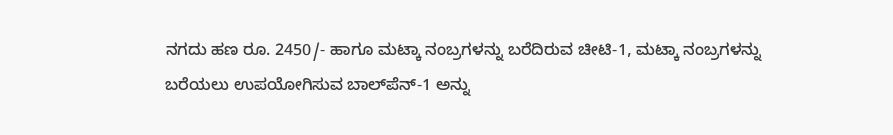ನಗದು ಹಣ ರೂ. 2450/- ಹಾಗೂ ಮಟ್ಕಾ ನಂಬ್ರಗಳನ್ನು ಬರೆದಿರುವ ಚೀಟಿ-1, ಮಟ್ಕಾ ನಂಬ್ರಗಳನ್ನು ಬರೆಯಲು ಉಪಯೋಗಿಸುವ ಬಾಲ್‌ಪೆನ್-1 ಅನ್ನು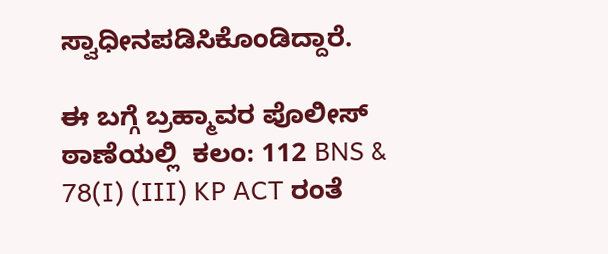ಸ್ವಾಧೀನಪಡಿಸಿಕೊಂಡಿದ್ದಾರೆ.

ಈ ಬಗ್ಗೆ ಬ್ರಹ್ಮಾವರ ಪೊಲೀಸ್ ಠಾಣೆಯಲ್ಲಿ  ಕಲಂ: 112 BNS & 78(I) (III) KP ACT ರಂತೆ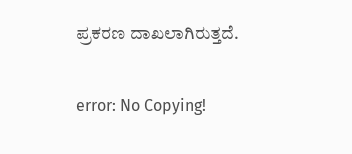ಪ್ರಕರಣ ದಾಖಲಾಗಿರುತ್ತದೆ.

error: No Copying!